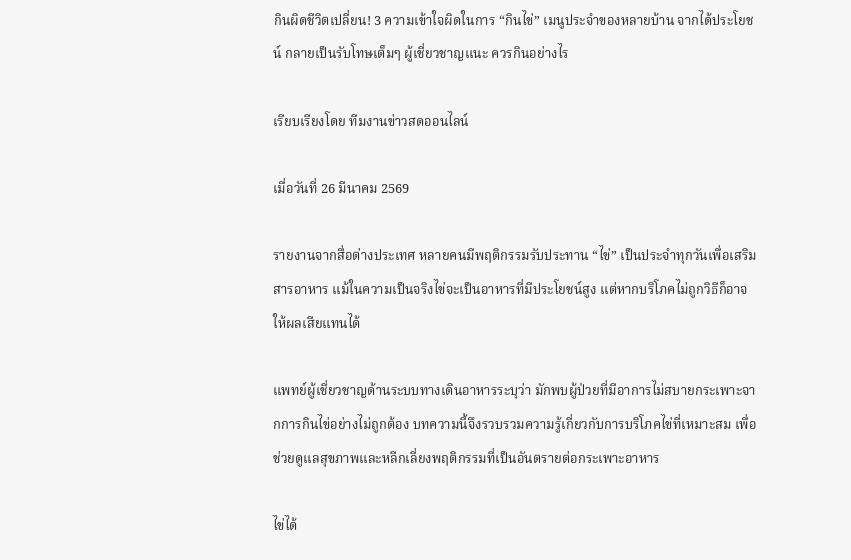กินผิดชีวิตเปลี่ยน! 3 ความเข้าใจผิดในการ “กินไข่” เมนูประจำของหลายบ้าน จากได้ประโยชน์ กลายเป็นรับโทษเต็มๆ ผู้เชี่ยวชาญแนะ ควรกินอย่างไร

เรียบเรียงโดย ทีมงานข่าวสดออนไลน์

เมื่อวันที่ 26 มีนาคม 2569

รายงานจากสื่อต่างประเทศ หลายคนมีพฤติกรรมรับประทาน “ไข่” เป็นประจำทุกวันเพื่อเสริมสารอาหาร แม้ในความเป็นจริงไข่จะเป็นอาหารที่มีประโยชน์สูง แต่หากบริโภคไม่ถูกวิธีก็อาจให้ผลเสียแทนได้

แพทย์ผู้เชี่ยวชาญด้านระบบทางเดินอาหารระบุว่า มักพบผู้ป่วยที่มีอาการไม่สบายกระเพาะจากการกินไข่อย่างไม่ถูกต้อง บทความนี้จึงรวบรวมความรู้เกี่ยวกับการบริโภคไข่ที่เหมาะสม เพื่อช่วยดูแลสุขภาพและหลีกเลี่ยงพฤติกรรมที่เป็นอันตรายต่อกระเพาะอาหาร

ไข่ได้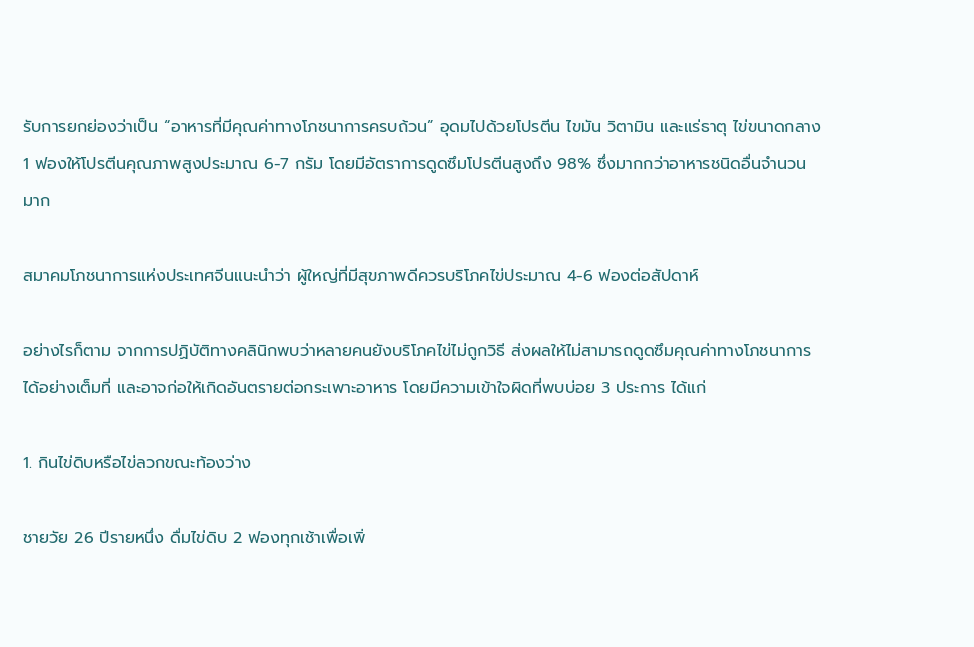รับการยกย่องว่าเป็น “อาหารที่มีคุณค่าทางโภชนาการครบถ้วน” อุดมไปด้วยโปรตีน ไขมัน วิตามิน และแร่ธาตุ ไข่ขนาดกลาง 1 ฟองให้โปรตีนคุณภาพสูงประมาณ 6-7 กรัม โดยมีอัตราการดูดซึมโปรตีนสูงถึง 98% ซึ่งมากกว่าอาหารชนิดอื่นจำนวนมาก

สมาคมโภชนาการแห่งประเทศจีนแนะนำว่า ผู้ใหญ่ที่มีสุขภาพดีควรบริโภคไข่ประมาณ 4-6 ฟองต่อสัปดาห์

อย่างไรก็ตาม จากการปฏิบัติทางคลินิกพบว่าหลายคนยังบริโภคไข่ไม่ถูกวิธี ส่งผลให้ไม่สามารถดูดซึมคุณค่าทางโภชนาการได้อย่างเต็มที่ และอาจก่อให้เกิดอันตรายต่อกระเพาะอาหาร โดยมีความเข้าใจผิดที่พบบ่อย 3 ประการ ได้แก่

1. กินไข่ดิบหรือไข่ลวกขณะท้องว่าง

ชายวัย 26 ปีรายหนึ่ง ดื่มไข่ดิบ 2 ฟองทุกเช้าเพื่อเพิ่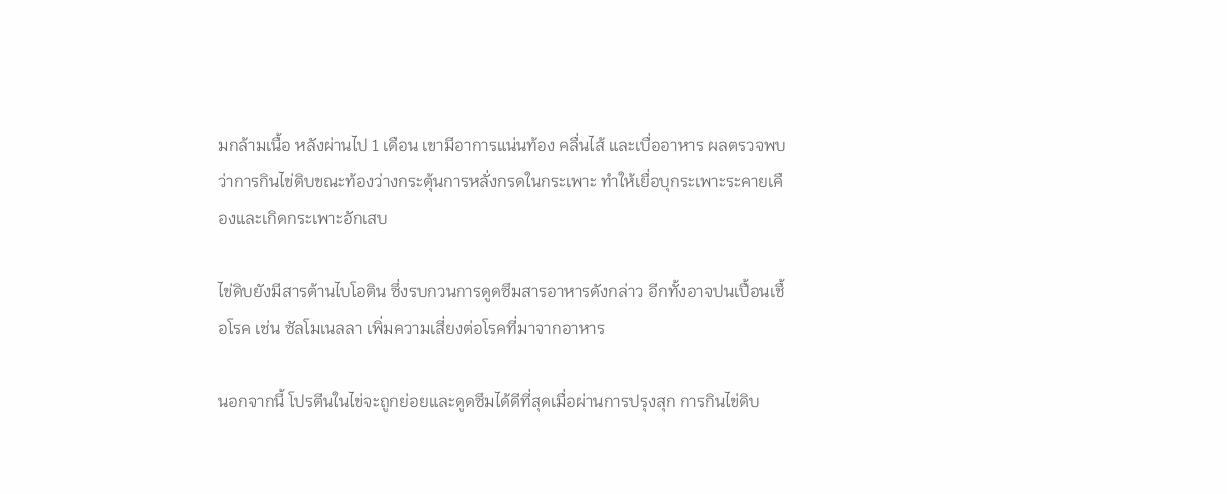มกล้ามเนื้อ หลังผ่านไป 1 เดือน เขามีอาการแน่นท้อง คลื่นไส้ และเบื่ออาหาร ผลตรวจพบว่าการกินไข่ดิบขณะท้องว่างกระตุ้นการหลั่งกรดในกระเพาะ ทำให้เยื่อบุกระเพาะระคายเคืองและเกิดกระเพาะอักเสบ

ไข่ดิบยังมีสารต้านไบโอติน ซึ่งรบกวนการดูดซึมสารอาหารดังกล่าว อีกทั้งอาจปนเปื้อนเชื้อโรค เช่น ซัลโมเนลลา เพิ่มความเสี่ยงต่อโรคที่มาจากอาหาร

นอกจากนี้ โปรตีนในไข่จะถูกย่อยและดูดซึมได้ดีที่สุดเมื่อผ่านการปรุงสุก การกินไข่ดิบ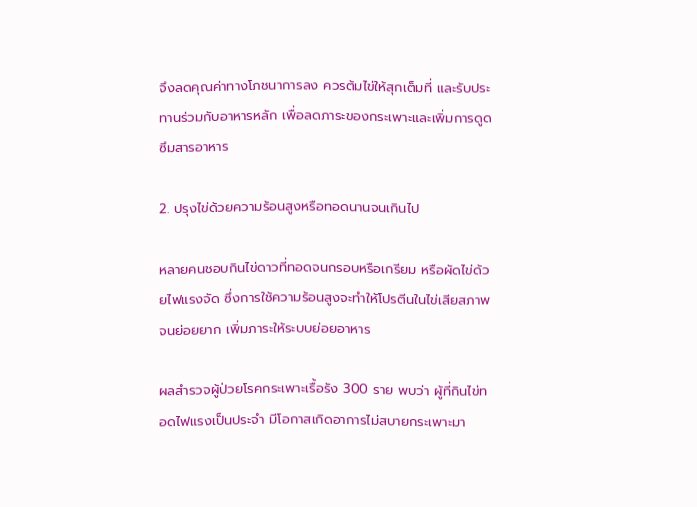จึงลดคุณค่าทางโภชนาการลง ควรต้มไข่ให้สุกเต็มที่ และรับประทานร่วมกับอาหารหลัก เพื่อลดภาระของกระเพาะและเพิ่มการดูดซึมสารอาหาร

2. ปรุงไข่ด้วยความร้อนสูงหรือทอดนานจนเกินไป

หลายคนชอบกินไข่ดาวที่ทอดจนกรอบหรือเกรียม หรือผัดไข่ด้วยไฟแรงจัด ซึ่งการใช้ความร้อนสูงจะทำให้โปรตีนในไข่เสียสภาพจนย่อยยาก เพิ่มภาระให้ระบบย่อยอาหาร

ผลสำรวจผู้ป่วยโรคกระเพาะเรื้อรัง 300 ราย พบว่า ผู้ที่กินไข่ทอดไฟแรงเป็นประจำ มีโอกาสเกิดอาการไม่สบายกระเพาะมา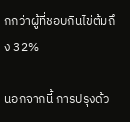กกว่าผู้ที่ชอบกินไข่ต้มถึง 32%

นอกจากนี้ การปรุงด้ว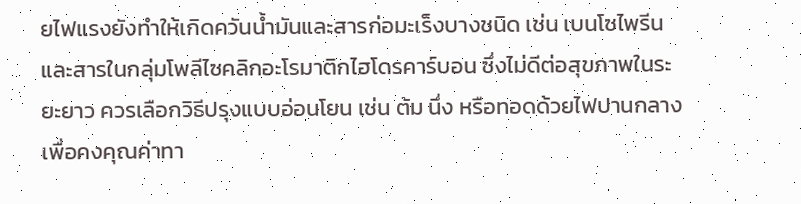ยไฟแรงยังทำให้เกิดควันน้ำมันและสารก่อมะเร็งบางชนิด เช่น เบนโซไพรีน และสารในกลุ่มโพลีไซคลิกอะโรมาติกไฮโดรคาร์บอน ซึ่งไม่ดีต่อสุขภาพในระยะยาว ควรเลือกวิธีปรุงแบบอ่อนโยน เช่น ต้ม นึ่ง หรือทอดด้วยไฟปานกลาง เพื่อคงคุณค่าทา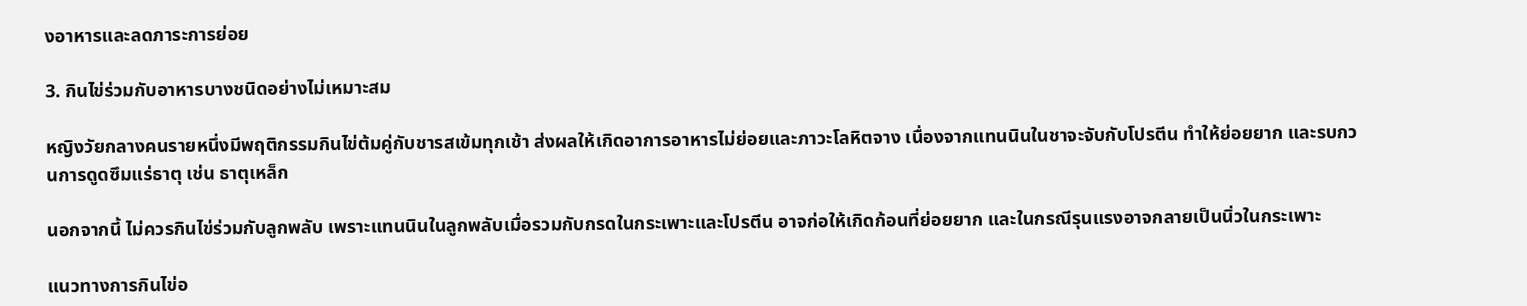งอาหารและลดภาระการย่อย

3. กินไข่ร่วมกับอาหารบางชนิดอย่างไม่เหมาะสม

หญิงวัยกลางคนรายหนึ่งมีพฤติกรรมกินไข่ต้มคู่กับชารสเข้มทุกเช้า ส่งผลให้เกิดอาการอาหารไม่ย่อยและภาวะโลหิตจาง เนื่องจากแทนนินในชาจะจับกับโปรตีน ทำให้ย่อยยาก และรบกวนการดูดซึมแร่ธาตุ เช่น ธาตุเหล็ก

นอกจากนี้ ไม่ควรกินไข่ร่วมกับลูกพลับ เพราะแทนนินในลูกพลับเมื่อรวมกับกรดในกระเพาะและโปรตีน อาจก่อให้เกิดก้อนที่ย่อยยาก และในกรณีรุนแรงอาจกลายเป็นนิ่วในกระเพาะ

แนวทางการกินไข่อ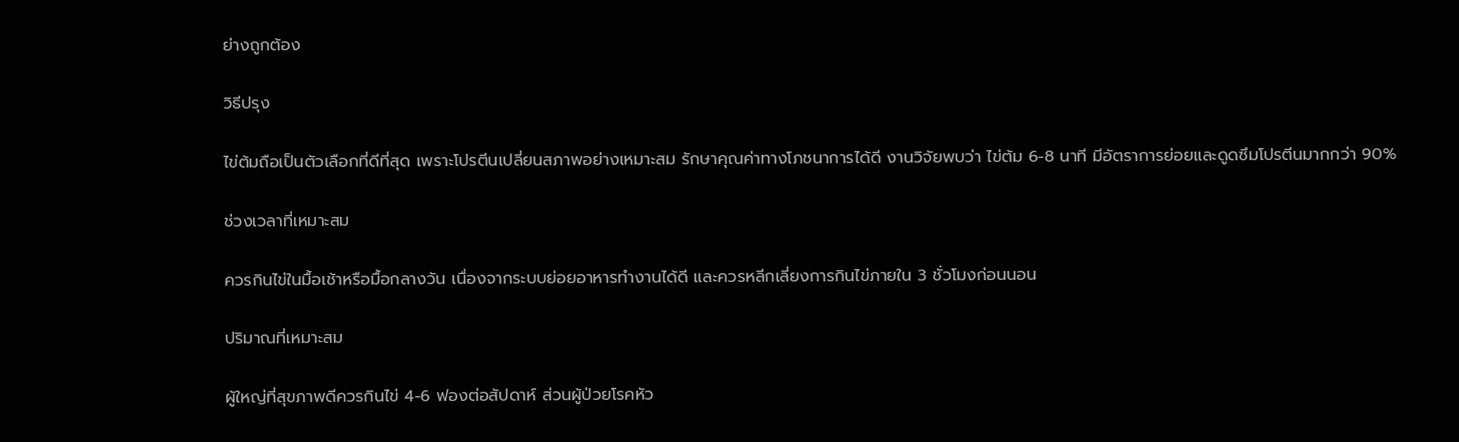ย่างถูกต้อง

วิธีปรุง

ไข่ต้มถือเป็นตัวเลือกที่ดีที่สุด เพราะโปรตีนเปลี่ยนสภาพอย่างเหมาะสม รักษาคุณค่าทางโภชนาการได้ดี งานวิจัยพบว่า ไข่ต้ม 6-8 นาที มีอัตราการย่อยและดูดซึมโปรตีนมากกว่า 90%

ช่วงเวลาที่เหมาะสม

ควรกินไข่ในมื้อเช้าหรือมื้อกลางวัน เนื่องจากระบบย่อยอาหารทำงานได้ดี และควรหลีกเลี่ยงการกินไข่ภายใน 3 ชั่วโมงก่อนนอน

ปริมาณที่เหมาะสม

ผู้ใหญ่ที่สุขภาพดีควรกินไข่ 4-6 ฟองต่อสัปดาห์ ส่วนผู้ป่วยโรคหัว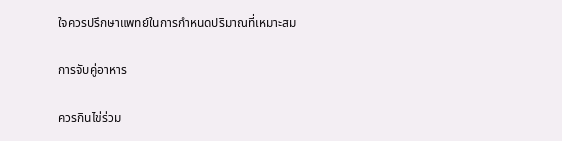ใจควรปรึกษาแพทย์ในการกำหนดปริมาณที่เหมาะสม

การจับคู่อาหาร

ควรกินไข่ร่วม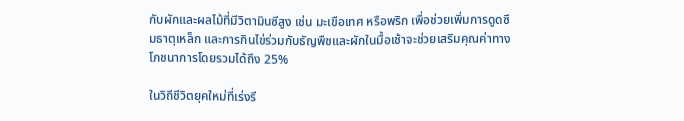กับผักและผลไม้ที่มีวิตามินซีสูง เช่น มะเขือเทศ หรือพริก เพื่อช่วยเพิ่มการดูดซึมธาตุเหล็ก และการกินไข่ร่วมกับธัญพืชและผักในมื้อเช้าจะช่วยเสริมคุณค่าทางโภชนาการโดยรวมได้ถึง 25%

ในวิถีชีวิตยุคใหม่ที่เร่งรี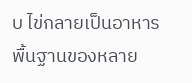บ ไข่กลายเป็นอาหารพื้นฐานของหลาย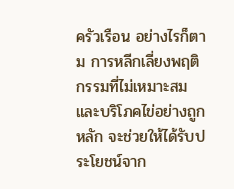ครัวเรือน อย่างไรก็ตาม การหลีกเลี่ยงพฤติกรรมที่ไม่เหมาะสมและบริโภคไข่อย่างถูกหลัก จะช่วยให้ได้รับประโยชน์จาก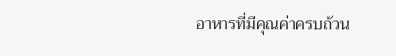อาหารที่มีคุณค่าครบถ้วน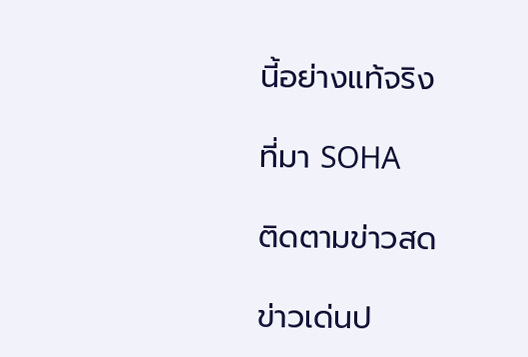นี้อย่างแท้จริง

ที่มา SOHA

ติดตามข่าวสด

ข่าวเด่นป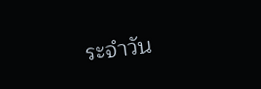ระจำวัน